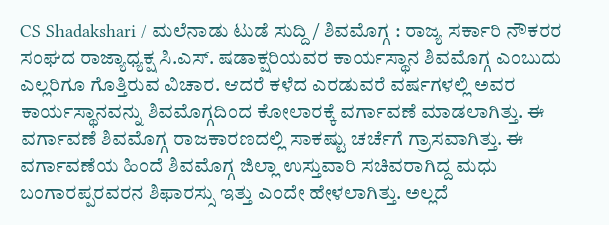CS Shadakshari / ಮಲೆನಾಡು ಟುಡೆ ಸುದ್ದಿ / ಶಿವಮೊಗ್ಗ : ರಾಜ್ಯ ಸರ್ಕಾರಿ ನೌಕರರ ಸಂಘದ ರಾಜ್ಯಾಧ್ಯಕ್ಷ ಸಿ.ಎಸ್. ಷಡಾಕ್ಷರಿಯವರ ಕಾರ್ಯಸ್ಥಾನ ಶಿವಮೊಗ್ಗ ಎಂಬುದು ಎಲ್ಲರಿಗೂ ಗೊತ್ತಿರುವ ವಿಚಾರ. ಆದರೆ ಕಳೆದ ಎರಡುವರೆ ವರ್ಷಗಳಲ್ಲಿ ಅವರ ಕಾರ್ಯಸ್ಥಾನವನ್ನು ಶಿವಮೊಗ್ಗದಿಂದ ಕೋಲಾರಕ್ಕೆ ವರ್ಗಾವಣೆ ಮಾಡಲಾಗಿತ್ತು. ಈ ವರ್ಗಾವಣೆ ಶಿವಮೊಗ್ಗ ರಾಜಕಾರಣದಲ್ಲಿ ಸಾಕಷ್ಟು ಚರ್ಚೆಗೆ ಗ್ರಾಸವಾಗಿತ್ತು. ಈ ವರ್ಗಾವಣೆಯ ಹಿಂದೆ ಶಿವಮೊಗ್ಗ ಜಿಲ್ಲಾ ಉಸ್ತುವಾರಿ ಸಚಿವರಾಗಿದ್ದ ಮಧು ಬಂಗಾರಪ್ಪರವರನ ಶಿಫಾರಸ್ಸು ಇತ್ತು ಎಂದೇ ಹೇಳಲಾಗಿತ್ತು. ಅಲ್ಲದೆ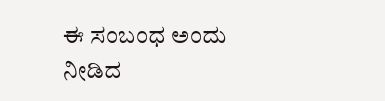ಈ ಸಂಬಂಧ ಅಂದು ನೀಡಿದ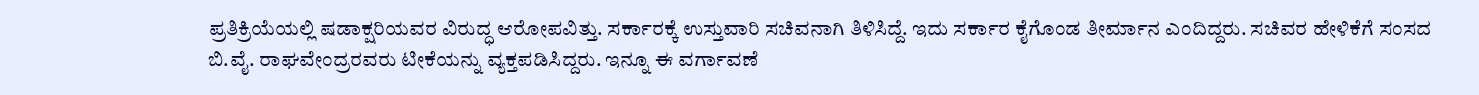ಪ್ರತಿಕ್ರಿಯೆಯಲ್ಲಿ ಷಡಾಕ್ಷರಿಯವರ ವಿರುದ್ಧ ಆರೋಪವಿತ್ತು. ಸರ್ಕಾರಕ್ಕೆ ಉಸ್ತುವಾರಿ ಸಚಿವನಾಗಿ ತಿಳಿಸಿದ್ದೆ. ಇದು ಸರ್ಕಾರ ಕೈಗೊಂಡ ತೀರ್ಮಾನ ಎಂದಿದ್ದರು. ಸಚಿವರ ಹೇಳಿಕೆಗೆ ಸಂಸದ ಬಿ.ವೈ. ರಾಘವೇಂದ್ರರವರು ಟೀಕೆಯನ್ನು ವ್ಯಕ್ತಪಡಿಸಿದ್ದರು. ಇನ್ನೂ ಈ ವರ್ಗಾವಣೆ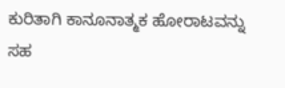ಕುರಿತಾಗಿ ಕಾನೂನಾತ್ಮಕ ಹೋರಾಟವನ್ನು ಸಹ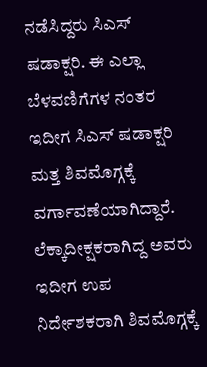ನಡೆಸಿದ್ದರು ಸಿಎಸ್ ಷಡಾಕ್ಷರಿ. ಈ ಎಲ್ಲಾ ಬೆಳವಣಿಗೆಗಳ ನಂತರ ಇದೀಗ ಸಿಎಸ್ ಷಡಾಕ್ಷರಿ ಮತ್ತ ಶಿವಮೊಗ್ಗಕ್ಕೆ ವರ್ಗಾವಣೆಯಾಗಿದ್ದಾರೆ. ಲೆಕ್ಕಾದೀಕ್ಷಕರಾಗಿದ್ದ ಅವರು ಇದೀಗ ಉಪ ನಿರ್ದೇಶಕರಾಗಿ ಶಿವಮೊಗ್ಗಕ್ಕೆ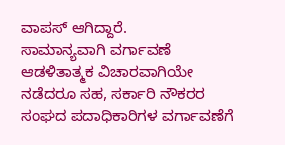ವಾಪಸ್ ಆಗಿದ್ದಾರೆ.
ಸಾಮಾನ್ಯವಾಗಿ ವರ್ಗಾವಣೆ ಆಡಳಿತಾತ್ಮಕ ವಿಚಾರವಾಗಿಯೇ ನಡೆದರೂ ಸಹ, ಸರ್ಕಾರಿ ನೌಕರರ ಸಂಘದ ಪದಾಧಿಕಾರಿಗಳ ವರ್ಗಾವಣೆಗೆ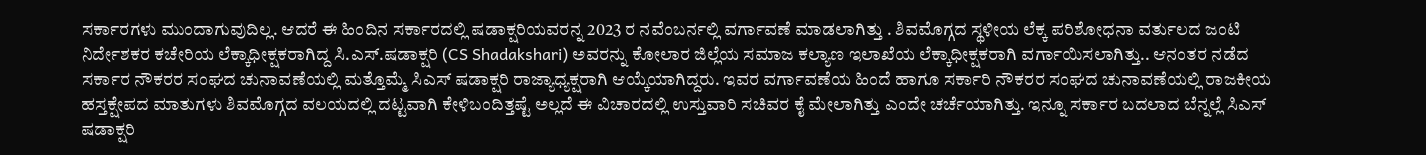ಸರ್ಕಾರಗಳು ಮುಂದಾಗುವುದಿಲ್ಲ. ಆದರೆ ಈ ಹಿಂದಿನ ಸರ್ಕಾರದಲ್ಲಿ ಷಡಾಕ್ಷರಿಯವರನ್ನ 2023 ರ ನವೆಂಬರ್ನಲ್ಲಿ ವರ್ಗಾವಣೆ ಮಾಡಲಾಗಿತ್ತು . ಶಿವಮೊಗ್ಗದ ಸ್ಥಳೀಯ ಲೆಕ್ಕ ಪರಿಶೋಧನಾ ವರ್ತುಲದ ಜಂಟಿ ನಿರ್ದೇಶಕರ ಕಚೇರಿಯ ಲೆಕ್ಕಾಧೀಕ್ಷಕರಾಗಿದ್ದ ಸಿ.ಎಸ್.ಷಡಾಕ್ಷರಿ (CS Shadakshari) ಅವರನ್ನು ಕೋಲಾರ ಜಿಲ್ಲೆಯ ಸಮಾಜ ಕಲ್ಯಾಣ ಇಲಾಖೆಯ ಲೆಕ್ಕಾಧೀಕ್ಷಕರಾಗಿ ವರ್ಗಾಯಿಸಲಾಗಿತ್ತು.. ಆನಂತರ ನಡೆದ ಸರ್ಕಾರ ನೌಕರರ ಸಂಘದ ಚುನಾವಣೆಯಲ್ಲಿ ಮತ್ತೊಮ್ಮೆ ಸಿಎಸ್ ಷಡಾಕ್ಷರಿ ರಾಜ್ಯಾಧ್ಯಕ್ಷರಾಗಿ ಆಯ್ಕೆಯಾಗಿದ್ದರು. ಇವರ ವರ್ಗಾವಣೆಯ ಹಿಂದೆ ಹಾಗೂ ಸರ್ಕಾರಿ ನೌಕರರ ಸಂಘದ ಚುನಾವಣೆಯಲ್ಲಿ ರಾಜಕೀಯ ಹಸ್ತಕ್ಷೇಪದ ಮಾತುಗಳು ಶಿವಮೊಗ್ಗದ ವಲಯದಲ್ಲಿ ದಟ್ಟವಾಗಿ ಕೇಳಿಬಂದಿತ್ತಷ್ಟೆ ಅಲ್ಲದೆ ಈ ವಿಚಾರದಲ್ಲಿ ಉಸ್ತುವಾರಿ ಸಚಿವರ ಕೈ ಮೇಲಾಗಿತ್ತು ಎಂದೇ ಚರ್ಚೆಯಾಗಿತ್ತು. ಇನ್ನೂ ಸರ್ಕಾರ ಬದಲಾದ ಬೆನ್ನಲ್ಲೆ ಸಿಎಸ್ ಷಡಾಕ್ಷರಿ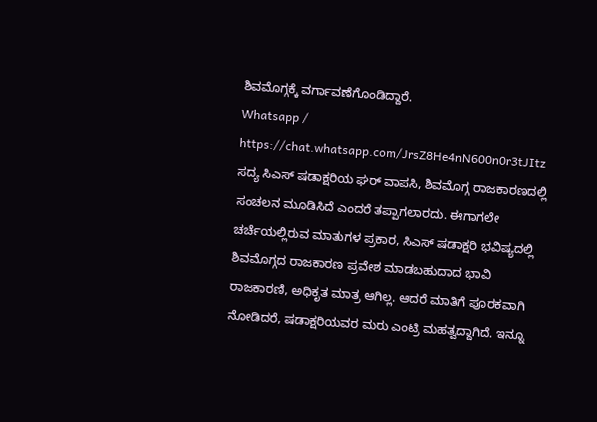ಶಿವಮೊಗ್ಗಕ್ಕೆ ವರ್ಗಾವಣೆಗೊಂಡಿದ್ದಾರೆ.
Whatsapp / https://chat.whatsapp.com/JrsZ8He4nN600n0r3tJItz
ಸದ್ಯ ಸಿಎಸ್ ಷಡಾಕ್ಷರಿಯ ಘರ್ ವಾಪಸಿ, ಶಿವಮೊಗ್ಗ ರಾಜಕಾರಣದಲ್ಲಿ ಸಂಚಲನ ಮೂಡಿಸಿದೆ ಎಂದರೆ ತಪ್ಪಾಗಲಾರದು. ಈಗಾಗಲೇ ಚರ್ಚೆಯಲ್ಲಿರುವ ಮಾತುಗಳ ಪ್ರಕಾರ, ಸಿಎಸ್ ಷಡಾಕ್ಷರಿ ಭವಿಷ್ಯದಲ್ಲಿ ಶಿವಮೊಗ್ಗದ ರಾಜಕಾರಣ ಪ್ರವೇಶ ಮಾಡಬಹುದಾದ ಭಾವಿ ರಾಜಕಾರಣಿ, ಅಧಿಕೃತ ಮಾತ್ರ ಆಗಿಲ್ಲ. ಆದರೆ ಮಾತಿಗೆ ಪೂರಕವಾಗಿ ನೋಡಿದರೆ, ಷಡಾಕ್ಷರಿಯವರ ಮರು ಎಂಟ್ರಿ ಮಹತ್ವದ್ದಾಗಿದೆ. ಇನ್ನೂ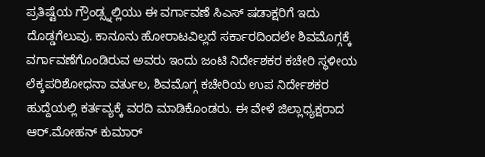ಪ್ರತಿಷ್ಟೆಯ ಗ್ರೌಂಡ್ಸ್ನಲ್ಲಿಯು ಈ ವರ್ಗಾವಣೆ ಸಿಎಸ್ ಷಡಾಕ್ಷರಿಗೆ ಇದು ದೊಡ್ಡಗೆಲುವು. ಕಾನೂನು ಹೋರಾಟವಿಲ್ಲದೆ ಸರ್ಕಾರದಿಂದಲೇ ಶಿವಮೊಗ್ಗಕ್ಕೆ ವರ್ಗಾವಣೆಗೊಂಡಿರುವ ಅವರು ಇಂದು ಜಂಟಿ ನಿರ್ದೇಶಕರ ಕಚೇರಿ ಸ್ಥಳೀಯ ಲೆಕ್ಕಪರಿಶೋಧನಾ ವರ್ತುಲ, ಶಿವಮೊಗ್ಗ ಕಚೇರಿಯ ಉಪ ನಿರ್ದೇಶಕರ ಹುದ್ದೆಯಲ್ಲಿ ಕರ್ತವ್ಯಕ್ಕೆ ವರದಿ ಮಾಡಿಕೊಂಡರು. ಈ ವೇಳೆ ಜಿಲ್ಲಾಧ್ಯಕ್ಷರಾದ ಆರ್.ಮೋಹನ್ ಕುಮಾರ್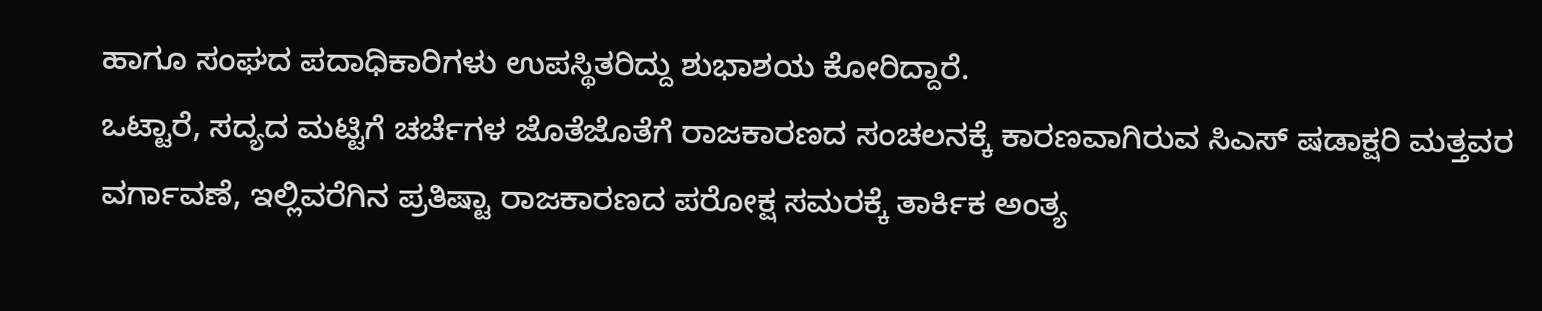ಹಾಗೂ ಸಂಘದ ಪದಾಧಿಕಾರಿಗಳು ಉಪಸ್ಥಿತರಿದ್ದು ಶುಭಾಶಯ ಕೋರಿದ್ದಾರೆ.
ಒಟ್ಟಾರೆ, ಸದ್ಯದ ಮಟ್ಟಿಗೆ ಚರ್ಚೆಗಳ ಜೊತೆಜೊತೆಗೆ ರಾಜಕಾರಣದ ಸಂಚಲನಕ್ಕೆ ಕಾರಣವಾಗಿರುವ ಸಿಎಸ್ ಷಡಾಕ್ಷರಿ ಮತ್ತವರ ವರ್ಗಾವಣೆ, ಇಲ್ಲಿವರೆಗಿನ ಪ್ರತಿಷ್ಟಾ ರಾಜಕಾರಣದ ಪರೋಕ್ಷ ಸಮರಕ್ಕೆ ತಾರ್ಕಿಕ ಅಂತ್ಯ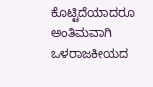ಕೊಟ್ಟಿದೆಯಾದರೂ ಅಂತಿಮವಾಗಿ ಒಳರಾಜಕೀಯದ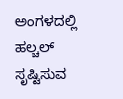ಅಂಗಳದಲ್ಲಿ ಹಲ್ಚಲ್ ಸೃಷ್ಟಿಸುವ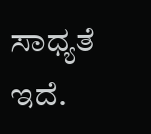ಸಾಧ್ಯತೆ ಇದೆ.